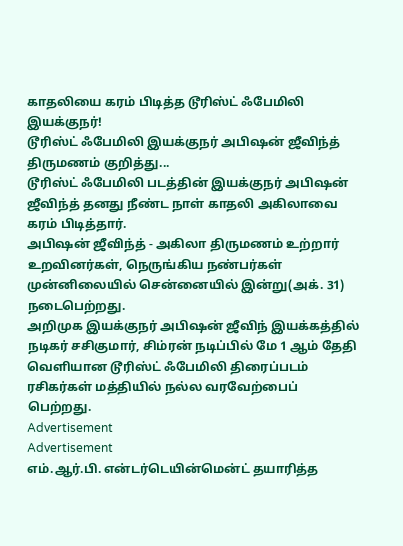காதலியை கரம் பிடித்த டூரிஸ்ட் ஃபேமிலி இயக்குநர்!
டூரிஸ்ட் ஃபேமிலி இயக்குநர் அபிஷன் ஜீவிந்த் திருமணம் குறித்து...
டூரிஸ்ட் ஃபேமிலி படத்தின் இயக்குநர் அபிஷன் ஜீவிந்த் தனது நீண்ட நாள் காதலி அகிலாவை கரம் பிடித்தார்.
அபிஷன் ஜீவிந்த் - அகிலா திருமணம் உற்றார் உறவினர்கள், நெருங்கிய நண்பர்கள் முன்னிலையில் சென்னையில் இன்று(அக். 31) நடைபெற்றது.
அறிமுக இயக்குநர் அபிஷன் ஜீவிந் இயக்கத்தில் நடிகர் சசிகுமார், சிம்ரன் நடிப்பில் மே 1 ஆம் தேதி வெளியான டூரிஸ்ட் ஃபேமிலி திரைப்படம் ரசிகர்கள் மத்தியில் நல்ல வரவேற்பைப் பெற்றது.
Advertisement
Advertisement
எம்.ஆர்.பி. என்டர்டெயின்மென்ட் தயாரித்த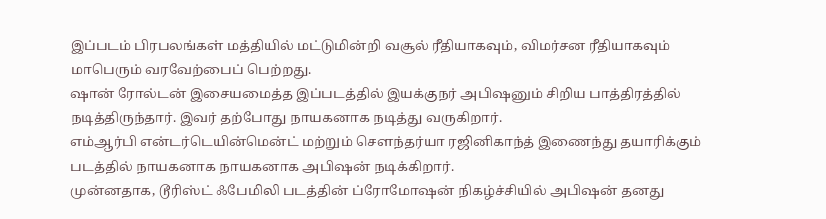இப்படம் பிரபலங்கள் மத்தியில் மட்டுமின்றி வசூல் ரீதியாகவும், விமர்சன ரீதியாகவும் மாபெரும் வரவேற்பைப் பெற்றது.
ஷான் ரோல்டன் இசையமைத்த இப்படத்தில் இயக்குநர் அபிஷனும் சிறிய பாத்திரத்தில் நடித்திருந்தார். இவர் தற்போது நாயகனாக நடித்து வருகிறார்.
எம்ஆர்பி என்டர்டெயின்மென்ட் மற்றும் சௌந்தர்யா ரஜினிகாந்த் இணைந்து தயாரிக்கும் படத்தில் நாயகனாக நாயகனாக அபிஷன் நடிக்கிறார்.
முன்னதாக, டூரிஸ்ட் ஃபேமிலி படத்தின் ப்ரோமோஷன் நிகழ்ச்சியில் அபிஷன் தனது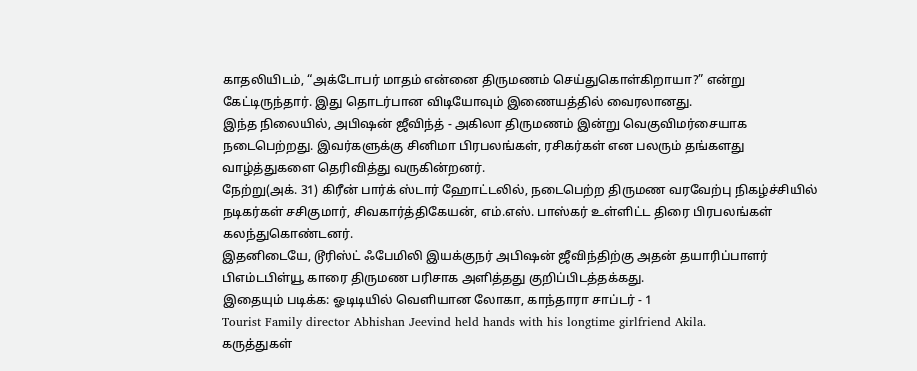காதலியிடம், “அக்டோபர் மாதம் என்னை திருமணம் செய்துகொள்கிறாயா?” என்று கேட்டிருந்தார். இது தொடர்பான விடியோவும் இணையத்தில் வைரலானது.
இந்த நிலையில், அபிஷன் ஜீவிந்த் - அகிலா திருமணம் இன்று வெகுவிமர்சையாக நடைபெற்றது. இவர்களுக்கு சினிமா பிரபலங்கள், ரசிகர்கள் என பலரும் தங்களது வாழ்த்துகளை தெரிவித்து வருகின்றனர்.
நேற்று(அக். 31) கிரீன் பார்க் ஸ்டார் ஹோட்டலில், நடைபெற்ற திருமண வரவேற்பு நிகழ்ச்சியில் நடிகர்கள் சசிகுமார், சிவகார்த்திகேயன், எம்.எஸ். பாஸ்கர் உள்ளிட்ட திரை பிரபலங்கள் கலந்துகொண்டனர்.
இதனிடையே, டூரிஸ்ட் ஃபேமிலி இயக்குநர் அபிஷன் ஜீவிந்திற்கு அதன் தயாரிப்பாளர் பிஎம்டபிள்யூ காரை திருமண பரிசாக அளித்தது குறிப்பிடத்தக்கது.
இதையும் படிக்க: ஓடிடியில் வெளியான லோகா, காந்தாரா சாப்டர் - 1
Tourist Family director Abhishan Jeevind held hands with his longtime girlfriend Akila.
கருத்துகள்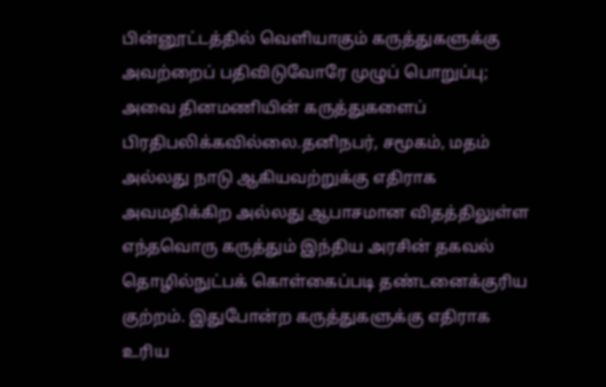பின்னூட்டத்தில் வெளியாகும் கருத்துகளுக்கு அவற்றைப் பதிவிடுவோரே முழுப் பொறுப்பு; அவை தினமணியின் கருத்துகளைப் பிரதிபலிக்கவில்லை.தனிநபர், சமூகம், மதம் அல்லது நாடு ஆகியவற்றுக்கு எதிராக அவமதிக்கிற அல்லது ஆபாசமான விதத்திலுள்ள எந்தவொரு கருத்தும் இந்திய அரசின் தகவல் தொழில்நுட்பக் கொள்கைப்படி தண்டனைக்குரிய குற்றம். இதுபோன்ற கருத்துகளுக்கு எதிராக உரிய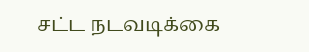சட்ட நடவடிக்கை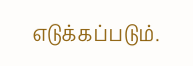எடுக்கப்படும்.